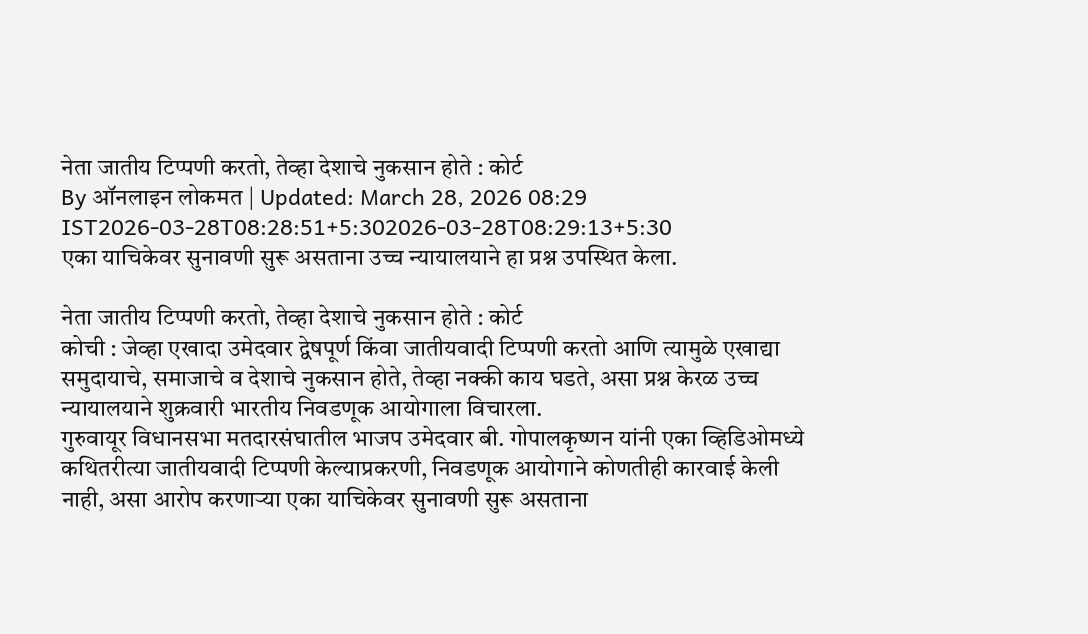नेता जातीय टिप्पणी करतो, तेव्हा देशाचे नुकसान होते : कोर्ट
By ऑनलाइन लोकमत | Updated: March 28, 2026 08:29 IST2026-03-28T08:28:51+5:302026-03-28T08:29:13+5:30
एका याचिकेवर सुनावणी सुरू असताना उच्च न्यायालयाने हा प्रश्न उपस्थित केला.

नेता जातीय टिप्पणी करतो, तेव्हा देशाचे नुकसान होते : कोर्ट
कोची : जेव्हा एखादा उमेदवार द्वेषपूर्ण किंवा जातीयवादी टिप्पणी करतो आणि त्यामुळे एखाद्या समुदायाचे, समाजाचे व देशाचे नुकसान होते, तेव्हा नक्की काय घडते, असा प्रश्न केरळ उच्च न्यायालयाने शुक्रवारी भारतीय निवडणूक आयोगाला विचारला.
गुरुवायूर विधानसभा मतदारसंघातील भाजप उमेदवार बी. गोपालकृष्णन यांनी एका व्हिडिओमध्ये कथितरीत्या जातीयवादी टिप्पणी केल्याप्रकरणी, निवडणूक आयोगाने कोणतीही कारवाई केली नाही, असा आरोप करणाऱ्या एका याचिकेवर सुनावणी सुरू असताना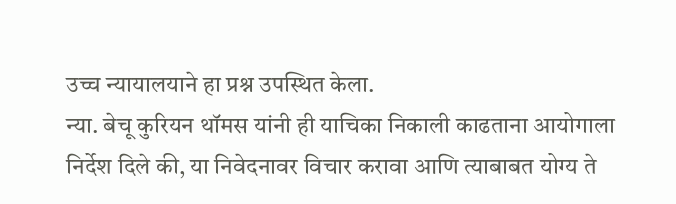उच्च न्यायालयाने हा प्रश्न उपस्थित केला.
न्या. बेचू कुरियन थॉमस यांनी ही याचिका निकाली काढताना आयोगाला निर्देश दिले की, या निवेदनावर विचार करावा आणि त्याबाबत योग्य ते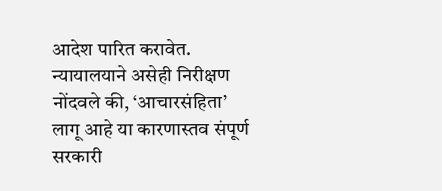आदेश पारित करावेत. न्यायालयाने असेही निरीक्षण नोंदवले की, ‘आचारसंहिता’ लागू आहे या कारणास्तव संपूर्ण सरकारी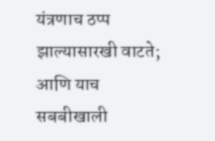यंत्रणाच ठप्प झाल्यासारखी वाटते; आणि याच सबबीखाली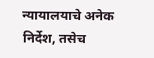न्यायालयाचे अनेक निर्देश, तसेच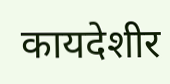कायदेशीर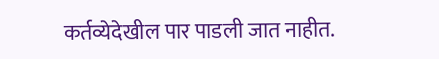कर्तव्येदेखील पार पाडली जात नाहीत.